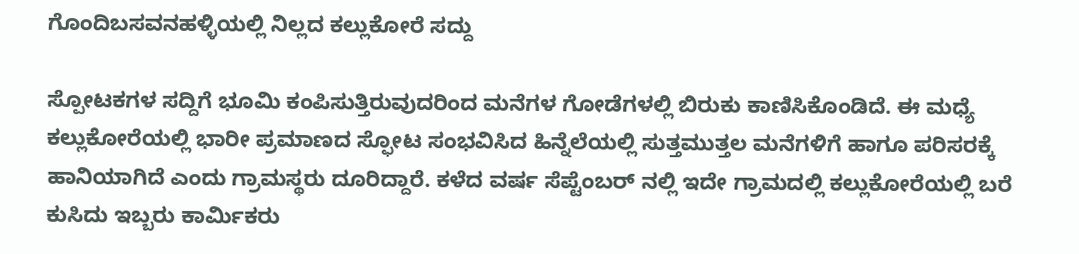ಗೊಂದಿಬಸವನಹಳ್ಳಿಯಲ್ಲಿ ನಿಲ್ಲದ ಕಲ್ಲುಕೋರೆ ಸದ್ದು

ಸ್ಪೋಟಕಗಳ ಸದ್ದಿಗೆ ಭೂಮಿ ಕಂಪಿಸುತ್ತಿರುವುದರಿಂದ ಮನೆಗಳ ಗೋಡೆಗಳಲ್ಲಿ ಬಿರುಕು ಕಾಣಿಸಿಕೊಂಡಿದೆ. ಈ ಮಧ್ಯೆ ಕಲ್ಲುಕೋರೆಯಲ್ಲಿ ಭಾರೀ ಪ್ರಮಾಣದ ಸ್ಫೋಟ ಸಂಭವಿಸಿದ ಹಿನ್ನೆಲೆಯಲ್ಲಿ ಸುತ್ತಮುತ್ತಲ ಮನೆಗಳಿಗೆ ಹಾಗೂ ಪರಿಸರಕ್ಕೆ ಹಾನಿಯಾಗಿದೆ ಎಂದು ಗ್ರಾಮಸ್ಥರು ದೂರಿದ್ದಾರೆ. ಕಳೆದ ವರ್ಷ ಸೆಪ್ಟೆಂಬರ್ ನಲ್ಲಿ ಇದೇ ಗ್ರಾಮದಲ್ಲಿ ಕಲ್ಲುಕೋರೆಯಲ್ಲಿ ಬರೆ ಕುಸಿದು ಇಬ್ಬರು ಕಾರ್ಮಿಕರು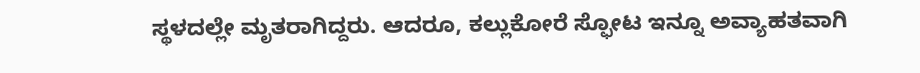ಸ್ಥಳದಲ್ಲೇ ಮೃತರಾಗಿದ್ದರು. ಆದರೂ, ಕಲ್ಲುಕೋರೆ ಸ್ಫೋಟ ಇನ್ನೂ ಅವ್ಯಾಹತವಾಗಿ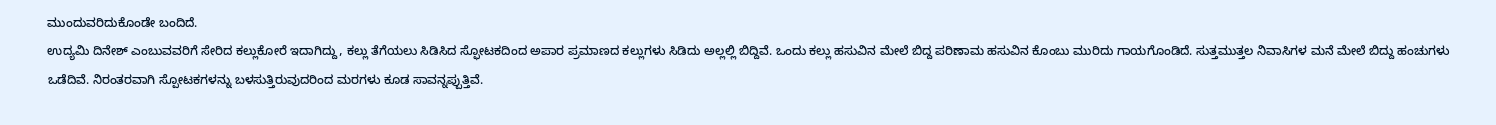ಮುಂದುವರಿದುಕೊಂಡೇ ಬಂದಿದೆ.
ಉದ್ಯಮಿ ದಿನೇಶ್ ಎಂಬುವವರಿಗೆ ಸೇರಿದ ಕಲ್ಲುಕೋರೆ ಇದಾಗಿದ್ದು, ಕಲ್ಲು ತೆಗೆಯಲು ಸಿಡಿಸಿದ ಸ್ಫೋಟಕದಿಂದ ಅಪಾರ ಪ್ರಮಾಣದ ಕಲ್ಲುಗಳು ಸಿಡಿದು ಅಲ್ಲಲ್ಲಿ ಬಿದ್ದಿವೆ. ಒಂದು ಕಲ್ಲು ಹಸುವಿನ ಮೇಲೆ ಬಿದ್ದ ಪರಿಣಾಮ ಹಸುವಿನ ಕೊಂಬು ಮುರಿದು ಗಾಯಗೊಂಡಿದೆ. ಸುತ್ತಮುತ್ತಲ ನಿವಾಸಿಗಳ ಮನೆ ಮೇಲೆ ಬಿದ್ದು ಹಂಚುಗಳು ಒಡೆದಿವೆ. ನಿರಂತರವಾಗಿ ಸ್ಪೋಟಕಗಳನ್ನು ಬಳಸುತ್ತಿರುವುದರಿಂದ ಮರಗಳು ಕೂಡ ಸಾವನ್ನಪ್ಪುತ್ತಿವೆ.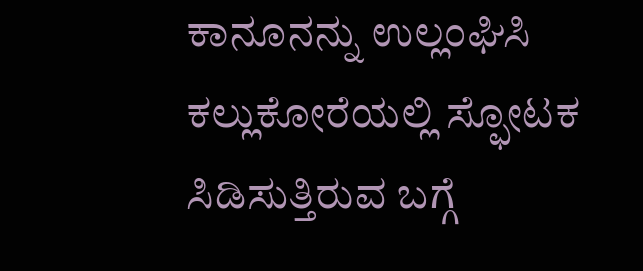ಕಾನೂನನ್ನು ಉಲ್ಲಂಘಿಸಿ ಕಲ್ಲುಕೋರೆಯಲ್ಲಿ ಸ್ಫೋಟಕ ಸಿಡಿಸುತ್ತಿರುವ ಬಗ್ಗೆ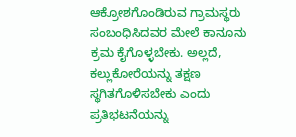ಆಕ್ರೋಶಗೊಂಡಿರುವ ಗ್ರಾಮಸ್ಥರು ಸಂಬಂಧಿಸಿದವರ ಮೇಲೆ ಕಾನೂನು ಕ್ರಮ ಕೈಗೊಳ್ಳಬೇಕು. ಅಲ್ಲದೆ, ಕಲ್ಲುಕೋರೆಯನ್ನು ತಕ್ಷಣ ಸ್ಥಗಿತಗೊಳಿಸಬೇಕು ಎಂದು ಪ್ರತಿಭಟನೆಯನ್ನು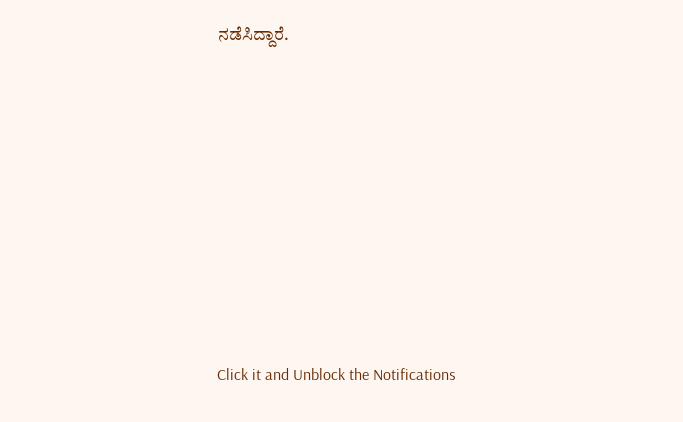ನಡೆಸಿದ್ದಾರೆ.












Click it and Unblock the Notifications